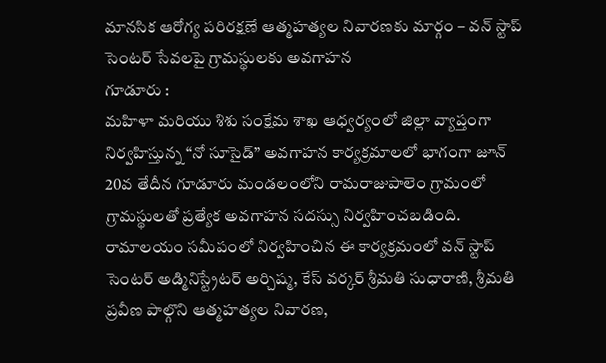మానసిక ఆరోగ్య పరిరక్షణే ఆత్మహత్యల నివారణకు మార్గం – వన్ స్టాప్ సెంటర్ సేవలపై గ్రామస్థులకు అవగాహన
గూడూరు :
మహిళా మరియు శిశు సంక్షేమ శాఖ ఆధ్వర్యంలో జిల్లా వ్యాప్తంగా నిర్వహిస్తున్న “నో సూసైడ్” అవగాహన కార్యక్రమాలలో భాగంగా జూన్ 20వ తేదీన గూడూరు మండలంలోని రామరాజుపాలెం గ్రామంలో గ్రామస్థులతో ప్రత్యేక అవగాహన సదస్సు నిర్వహించబడింది.
రామాలయం సమీపంలో నిర్వహించిన ఈ కార్యక్రమంలో వన్ స్టాప్ సెంటర్ అడ్మినిస్ట్రేటర్ అర్చిష్మ, కేస్ వర్కర్ శ్రీమతి సుధారాణి, శ్రీమతి ప్రవీణ పాల్గొని ఆత్మహత్యల నివారణ,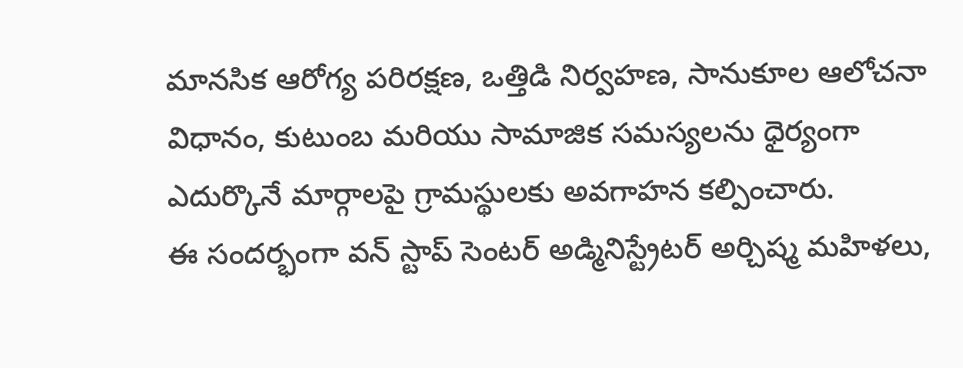మానసిక ఆరోగ్య పరిరక్షణ, ఒత్తిడి నిర్వహణ, సానుకూల ఆలోచనా విధానం, కుటుంబ మరియు సామాజిక సమస్యలను ధైర్యంగా ఎదుర్కొనే మార్గాలపై గ్రామస్థులకు అవగాహన కల్పించారు.
ఈ సందర్భంగా వన్ స్టాప్ సెంటర్ అడ్మినిస్ట్రేటర్ అర్చిష్మ మహిళలు,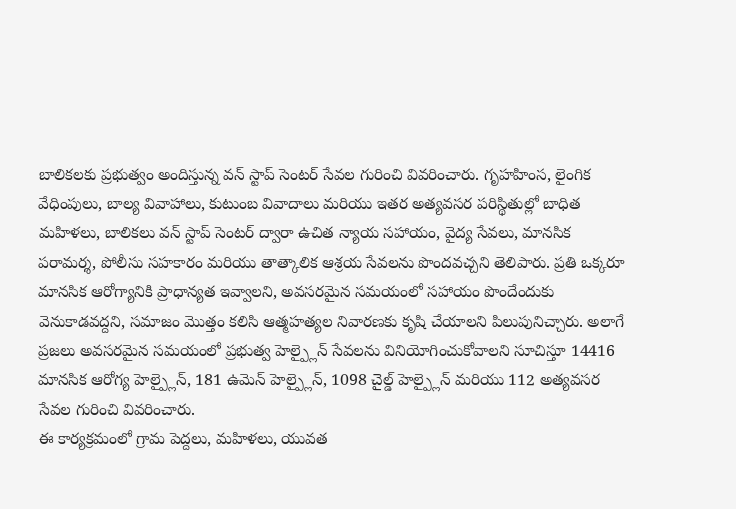బాలికలకు ప్రభుత్వం అందిస్తున్న వన్ స్టాప్ సెంటర్ సేవల గురించి వివరించారు. గృహహింస, లైంగిక వేధింపులు, బాల్య వివాహాలు, కుటుంబ వివాదాలు మరియు ఇతర అత్యవసర పరిస్థితుల్లో బాధిత మహిళలు, బాలికలు వన్ స్టాప్ సెంటర్ ద్వారా ఉచిత న్యాయ సహాయం, వైద్య సేవలు, మానసిక పరామర్శ, పోలీసు సహకారం మరియు తాత్కాలిక ఆశ్రయ సేవలను పొందవచ్చని తెలిపారు. ప్రతి ఒక్కరూ మానసిక ఆరోగ్యానికి ప్రాధాన్యత ఇవ్వాలని, అవసరమైన సమయంలో సహాయం పొందేందుకు వెనుకాడవద్దని, సమాజం మొత్తం కలిసి ఆత్మహత్యల నివారణకు కృషి చేయాలని పిలుపునిచ్చారు. అలాగే ప్రజలు అవసరమైన సమయంలో ప్రభుత్వ హెల్ప్లైన్ సేవలను వినియోగించుకోవాలని సూచిస్తూ 14416 మానసిక ఆరోగ్య హెల్ప్లైన్, 181 ఉమెన్ హెల్ప్లైన్, 1098 చైల్డ్ హెల్ప్లైన్ మరియు 112 అత్యవసర సేవల గురించి వివరించారు.
ఈ కార్యక్రమంలో గ్రామ పెద్దలు, మహిళలు, యువత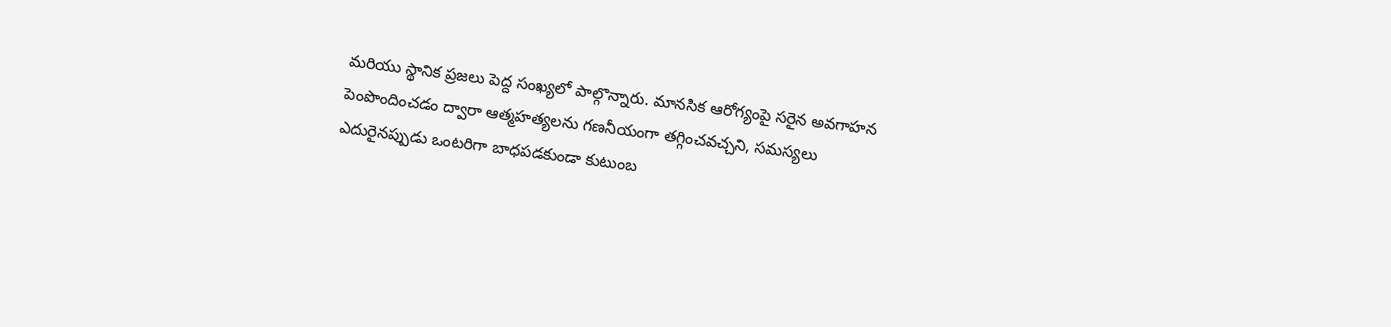మరియు స్థానిక ప్రజలు పెద్ద సంఖ్యలో పాల్గొన్నారు. మానసిక ఆరోగ్యంపై సరైన అవగాహన పెంపొందించడం ద్వారా ఆత్మహత్యలను గణనీయంగా తగ్గించవచ్చని, సమస్యలు ఎదురైనప్పుడు ఒంటరిగా బాధపడకుండా కుటుంబ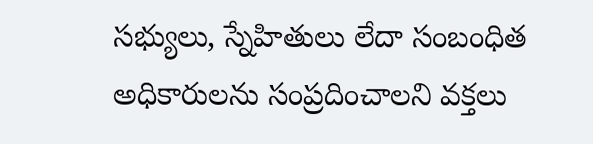సభ్యులు, స్నేహితులు లేదా సంబంధిత అధికారులను సంప్రదించాలని వక్తలు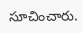సూచించారు.